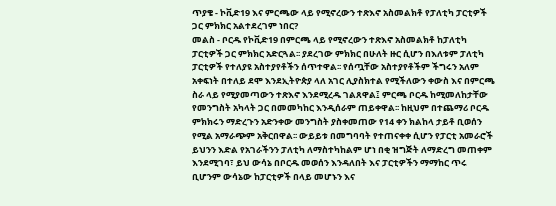ጥያቄ - ኮቪድ19 እና ምርጫው ላይ የሚኖረውን ተጽእኖ አስመልክቶ የፓለቲካ ፓርቲዎች ጋር ምክክር አልተደረገም ነበር?
መልስ - ቦርዱ የኮቪድ19 በምርጫ ላይ የሚኖረውን ተጽእኖ አስመልክቶ ከፓለቲካ ፓርቲዎች ጋር ምክክር አድርጓል፡፡ ያደረገው ምክክር በሁለት ዙር ሲሆን በእለቱም ፓለቲካ ፓርቲዎች የተለያዩ አስተያየቶችን ሰጥተዋል፡፡ የሰጧቸው አስተያየቶችም ችግሩን አለም አቀፍነት በተለይ ደሞ እንደኢትዮጵያ ላለ አገር ሊያስክተል የሚችለውን ቀውስ እና በምርጫ ስራ ላይ የሚያመጣውን ተጽእኖ እንደሚረዱ ገልጸዋል፤ ምርጫ ቦርዱ ከሚመለከታቸው የመንግስት አካላት ጋር በመመካከር እንዲሰራም ጠይቀዋል፡፡ ከዚህም በተጨማሪ ቦርዱ ምክክሩን ማድረጉን አድንቀው መንግስት ያስቀመጠው የ14 ቀን ክልከላ ታይቶ ቢወሰን የሚል አማራጭም አቅርበዋል፡፡ ውይይቱ በመግባባት የተጠናቀቀ ሲሆን የፓርቲ አመራሮች ይህንን እድል የአገራችንን ፓለቲካ ለማስተካከልም ሆነ በቂ ዝግጅት ለማድረግ መጠቀም እንደሚገባ፣ ይህ ውሳኔ በቦርዱ መወሰን እንዳለበት እና ፓርቲዎችን ማማከር ጥሩ ቢሆንም ውሳኔው ከፓርቲዎች በላይ መሆኑን እና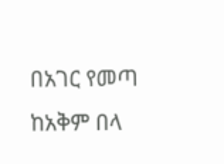በአገር የመጣ ከአቅም በላ